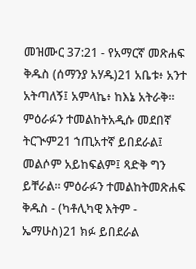መዝሙር 37:21 - የአማርኛ መጽሐፍ ቅዱስ (ሰማንያ አሃዱ)21 አቤቱ፥ አንተ አትጣለኝ፤ አምላኬ፥ ከእኔ አትራቅ። ምዕራፉን ተመልከትአዲሱ መደበኛ ትርጒም21 ኀጢአተኛ ይበደራል፤ መልሶም አይከፍልም፤ ጻድቅ ግን ይቸራል። ምዕራፉን ተመልከትመጽሐፍ ቅዱስ - (ካቶሊካዊ እትም - ኤማሁስ)21 ክፉ ይበደራል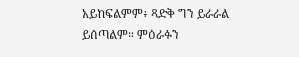አይከፍልምም፥ ጻድቅ ግን ይራራል ይሰጣልም። ምዕራፉን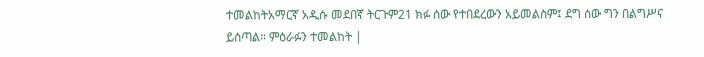ተመልከትአማርኛ አዲሱ መደበኛ ትርጉም21 ክፉ ሰው የተበደረውን አይመልስም፤ ደግ ሰው ግን በልግሥና ይሰጣል። ምዕራፉን ተመልከት |